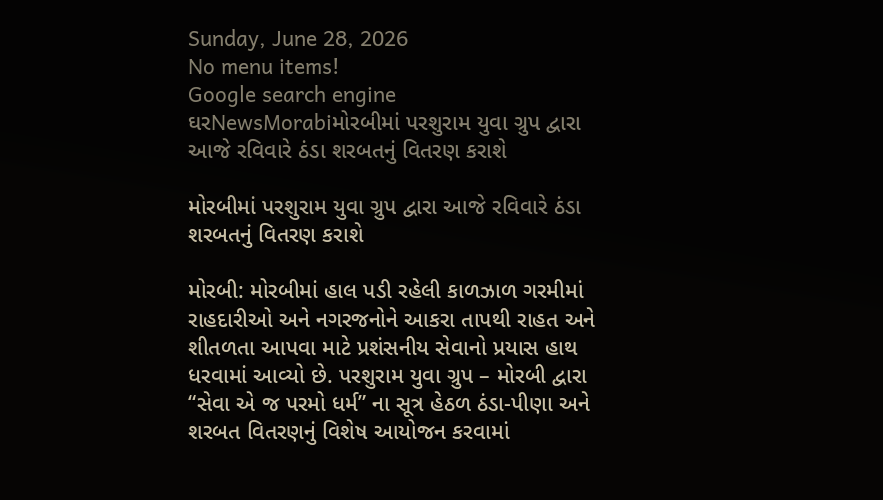Sunday, June 28, 2026
No menu items!
Google search engine
ઘરNewsMorabiમોરબીમાં પરશુરામ યુવા ગ્રુપ દ્વારા આજે રવિવારે ઠંડા શરબતનું વિતરણ કરાશે

મોરબીમાં પરશુરામ યુવા ગ્રુપ દ્વારા આજે રવિવારે ઠંડા શરબતનું વિતરણ કરાશે

મોરબી: મોરબીમાં હાલ પડી રહેલી કાળઝાળ ગરમીમાં રાહદારીઓ અને નગરજનોને આકરા તાપથી રાહત અને શીતળતા આપવા માટે પ્રશંસનીય સેવાનો પ્રયાસ હાથ ધરવામાં આવ્યો છે. પરશુરામ યુવા ગ્રુપ – મોરબી દ્વારા “સેવા એ જ પરમો ધર્મ” ના સૂત્ર હેઠળ ઠંડા-પીણા અને શરબત વિતરણનું વિશેષ આયોજન કરવામાં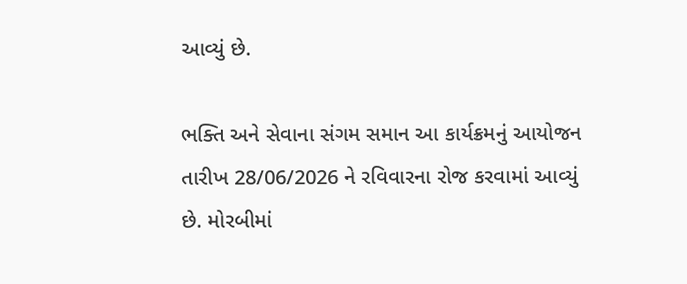આવ્યું છે.

ભક્તિ અને સેવાના સંગમ સમાન આ કાર્યક્રમનું આયોજન તારીખ 28/06/2026 ને રવિવારના રોજ કરવામાં આવ્યું છે. મોરબીમાં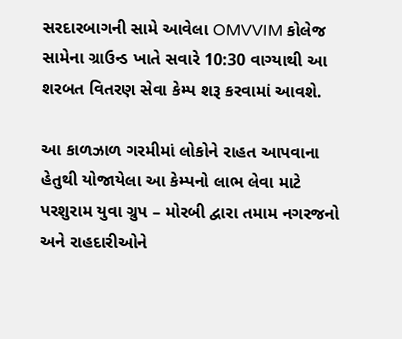સરદારબાગની સામે આવેલા OMVVIM કોલેજ સામેના ગ્રાઉન્ડ ખાતે સવારે 10:30 વાગ્યાથી આ શરબત વિતરણ સેવા કેમ્પ શરૂ કરવામાં આવશે.

આ કાળઝાળ ગરમીમાં લોકોને રાહત આપવાના હેતુથી યોજાયેલા આ કેમ્પનો લાભ લેવા માટે પરશુરામ યુવા ગ્રુપ – મોરબી દ્વારા તમામ નગરજનો અને રાહદારીઓને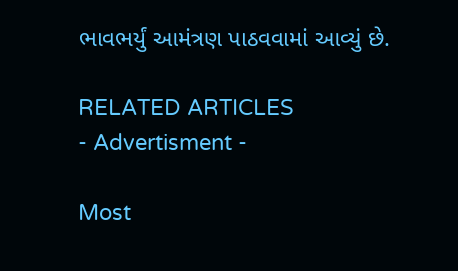ભાવભર્યું આમંત્રણ પાઠવવામાં આવ્યું છે.

RELATED ARTICLES
- Advertisment -

Most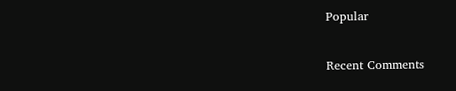Popular

Recent Comments